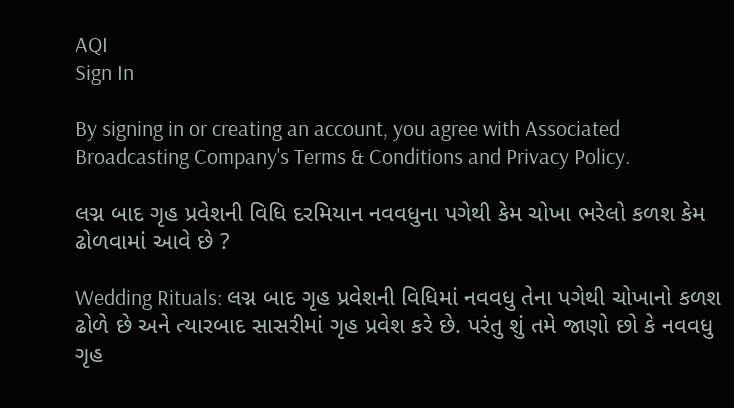AQI
Sign In

By signing in or creating an account, you agree with Associated Broadcasting Company's Terms & Conditions and Privacy Policy.

લગ્ન બાદ ગૃહ પ્રવેશની વિધિ દરમિયાન નવવધુના પગેથી કેમ ચોખા ભરેલો કળશ કેમ ઢોળવામાં આવે છે ?

Wedding Rituals: લગ્ન બાદ ગૃહ પ્રવેશની વિધિમાં નવવધુ તેના પગેથી ચોખાનો કળશ ઢોળે છે અને ત્યારબાદ સાસરીમાં ગૃહ પ્રવેશ કરે છે. પરંતુ શું તમે જાણો છો કે નવવધુ ગૃહ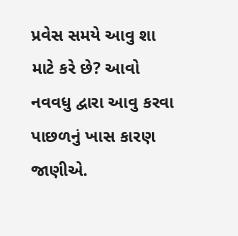પ્રવેસ સમયે આવુ શા માટે કરે છે? આવો નવવધુ દ્વારા આવુ કરવા પાછળનું ખાસ કારણ જાણીએ.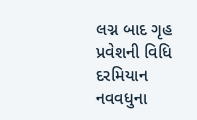લગ્ન બાદ ગૃહ પ્રવેશની વિધિ દરમિયાન નવવધુના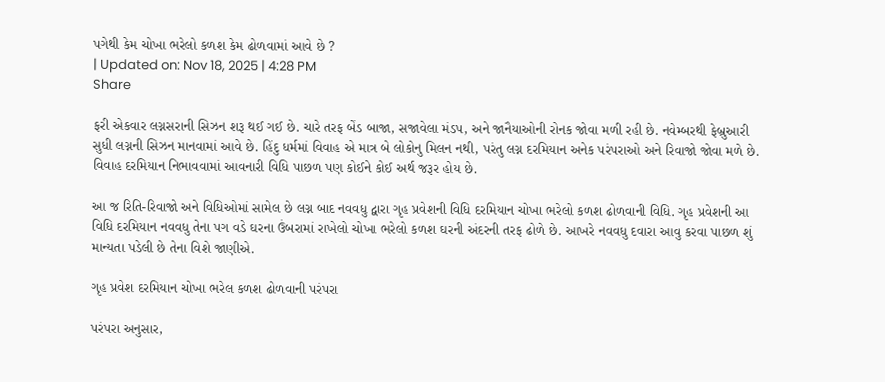પગેથી કેમ ચોખા ભરેલો કળશ કેમ ઢોળવામાં આવે છે ?
| Updated on: Nov 18, 2025 | 4:28 PM
Share

ફરી એકવાર લગ્નસરાની સિઝન શરૂ થઈ ગઈ છે. ચારે તરફ બેંડ બાજા, સજાવેલા મંડપ, અને જાનૈયાઓની રોનક જોવા મળી રહી છે. નવેમ્બરથી ફેબ્રુઆરી સુધી લગ્નની સિઝન માનવામાં આવે છે. હિંદુ ધર્મમાં વિવાહ એ માત્ર બે લોકોનુ મિલન નથી, પરંતુ લગ્ન દરમિયાન અનેક પરંપરાઓ અને રિવાજો જોવા મળે છે. વિવાહ દરમિયાન નિભાવવામાં આવનારી વિધિ પાછળ પણ કોઈને કોઈ અર્થ જરૂર હોય છે.

આ જ રિતિ-રિવાજો અને વિધિઓમાં સામેલ છે લગ્ન બાદ નવવધુ દ્વારા ગૃહ પ્રવેશની વિધિ દરમિયાન ચોખા ભરેલો કળશ ઢોળવાની વિધિ. ગૃહ પ્રવેશની આ વિધિ દરમિયાન નવવધુ તેના પગ વડે ઘરના ઉંબરામાં રાખેલો ચોખા ભરેલો કળશ ઘરની અંદરની તરફ ઢોળે છે. આખરે નવવધુ દવારા આવુ કરવા પાછળ શું માન્યતા પડેલી છે તેના વિશે જાણીએ.

ગૃહ પ્રવેશ દરમિયાન ચોખા ભરેલ કળશ ઢોળવાની પરંપરા

પરંપરા અનુસાર,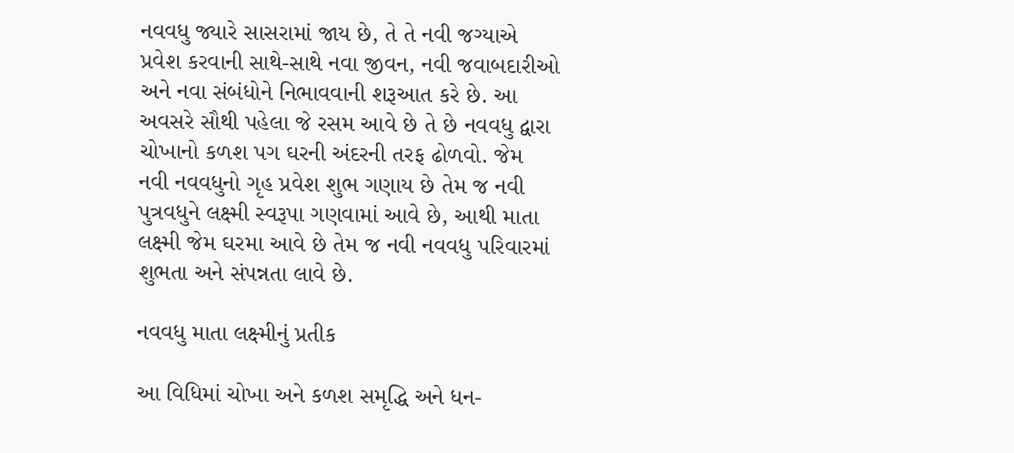નવવધુ જ્યારે સાસરામાં જાય છે, તે તે નવી જગ્યાએ પ્રવેશ કરવાની સાથે-સાથે નવા જીવન, નવી જવાબદારીઓ અને નવા સંબંધોને નિભાવવાની શરૂઆત કરે છે. આ અવસરે સૌથી પહેલા જે રસમ આવે છે તે છે નવવધુ દ્વારા ચોખાનો કળશ પગ ઘરની અંદરની તરફ ઢોળવો. જેમ નવી નવવધુનો ગૃહ પ્રવેશ શુભ ગણાય છે તેમ જ નવી પુત્રવધુને લક્ષ્મી સ્વરૂપા ગણવામાં આવે છે, આથી માતા લક્ષ્મી જેમ ઘરમા આવે છે તેમ જ નવી નવવધુ પરિવારમાં શુભતા અને સંપન્નતા લાવે છે.

નવવધુ માતા લક્ષ્મીનું પ્રતીક

આ વિધિમાં ચોખા અને કળશ સમૃદ્ધિ અને ધન-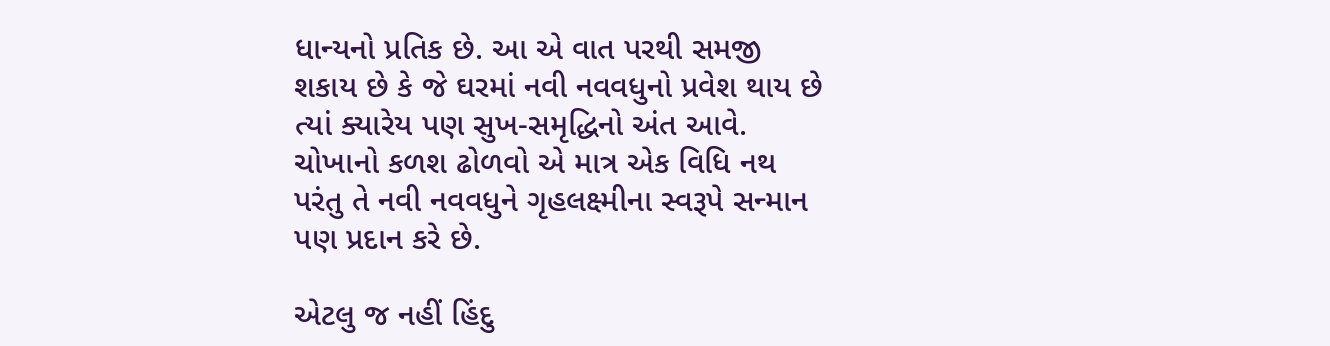ધાન્યનો પ્રતિક છે. આ એ વાત પરથી સમજી શકાય છે કે જે ઘરમાં નવી નવવધુનો પ્રવેશ થાય છે ત્યાં ક્યારેય પણ સુખ-સમૃદ્ધિનો અંત આવે. ચોખાનો કળશ ઢોળવો એ માત્ર એક વિધિ નથ પરંતુ તે નવી નવવધુને ગૃહલક્ષ્મીના સ્વરૂપે સન્માન પણ પ્રદાન કરે છે.

એટલુ જ નહીં હિંદુ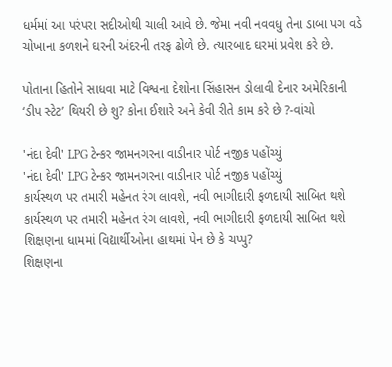ધર્મમાં આ પરંપરા સદીઓથી ચાલી આવે છે. જેમા નવી નવવધુ તેના ડાબા પગ વડે ચોખાના કળશને ઘરની અંદરની તરફ ઢોળે છે. ત્યારબાદ ઘરમાં પ્રવેશ કરે છે.

પોતાના હિતોને સાધવા માટે વિશ્વના દેશોના સિંહાસન ડોલાવી દેનાર અમેરિકાની ‘ડીપ સ્ટેટ’ થિયરી છે શુ? કોના ઈશારે અને કેવી રીતે કામ કરે છે ?-વાંચો

'નંદા દેવી' LPG ટેન્કર જામનગરના વાડીનાર પોર્ટ નજીક પહોંચ્યું
'નંદા દેવી' LPG ટેન્કર જામનગરના વાડીનાર પોર્ટ નજીક પહોંચ્યું
કાર્યસ્થળ પર તમારી મહેનત રંગ લાવશે, નવી ભાગીદારી ફળદાયી સાબિત થશે
કાર્યસ્થળ પર તમારી મહેનત રંગ લાવશે, નવી ભાગીદારી ફળદાયી સાબિત થશે
શિક્ષણના ધામમાં વિદ્યાર્થીઓના હાથમાં પેન છે કે ચપ્પુ?
શિક્ષણના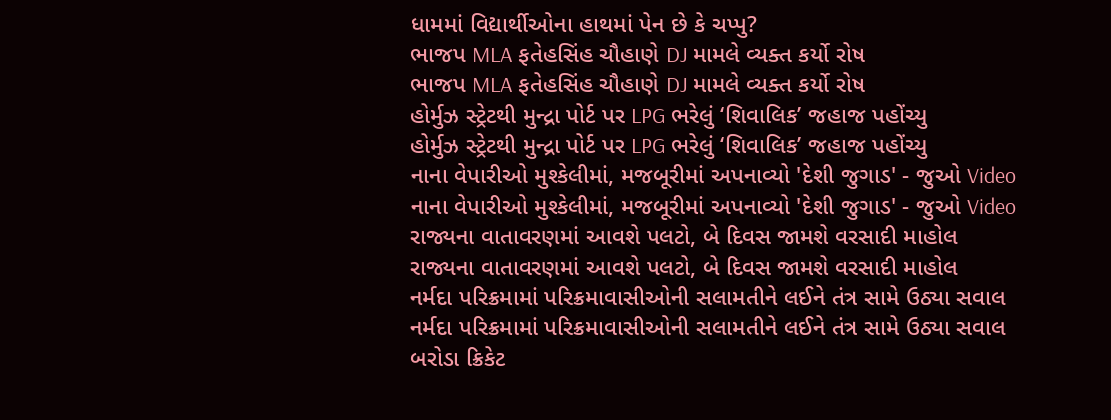ધામમાં વિદ્યાર્થીઓના હાથમાં પેન છે કે ચપ્પુ?
ભાજપ MLA ફતેહસિંહ ચૌહાણે DJ મામલે વ્યક્ત કર્યો રોષ
ભાજપ MLA ફતેહસિંહ ચૌહાણે DJ મામલે વ્યક્ત કર્યો રોષ
હોર્મુઝ સ્ટ્રેટથી મુન્દ્રા પોર્ટ પર LPG ભરેલું ‘શિવાલિક’ જહાજ પહોંચ્યુ
હોર્મુઝ સ્ટ્રેટથી મુન્દ્રા પોર્ટ પર LPG ભરેલું ‘શિવાલિક’ જહાજ પહોંચ્યુ
નાના વેપારીઓ મુશ્કેલીમાં, મજબૂરીમાં અપનાવ્યો 'દેશી જુગાડ' - જુઓ Video
નાના વેપારીઓ મુશ્કેલીમાં, મજબૂરીમાં અપનાવ્યો 'દેશી જુગાડ' - જુઓ Video
રાજ્યના વાતાવરણમાં આવશે પલટો, બે દિવસ જામશે વરસાદી માહોલ
રાજ્યના વાતાવરણમાં આવશે પલટો, બે દિવસ જામશે વરસાદી માહોલ
નર્મદા પરિક્રમામાં પરિક્રમાવાસીઓની સલામતીને લઈને તંત્ર સામે ઉઠ્યા સવાલ
નર્મદા પરિક્રમામાં પરિક્રમાવાસીઓની સલામતીને લઈને તંત્ર સામે ઉઠ્યા સવાલ
બરોડા ક્રિકેટ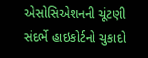એસોસિએશનની ચૂંટણી સંદર્ભે હાઇકોર્ટનો ચુકાદો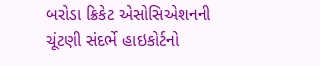બરોડા ક્રિકેટ એસોસિએશનની ચૂંટણી સંદર્ભે હાઇકોર્ટનો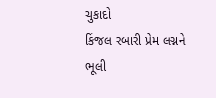ચુકાદો
કિંજલ રબારી પ્રેમ લગ્નને ભૂલી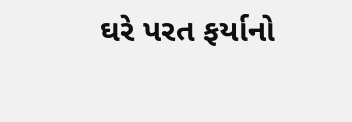ઘરે પરત ફર્યાનો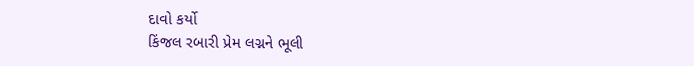દાવો કર્યો
કિંજલ રબારી પ્રેમ લગ્નને ભૂલી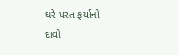ઘરે પરત ફર્યાનો દાવો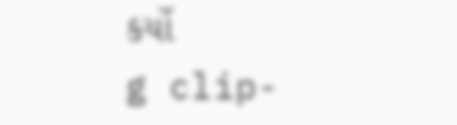કર્યો
g clip-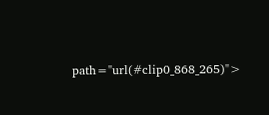path="url(#clip0_868_265)">